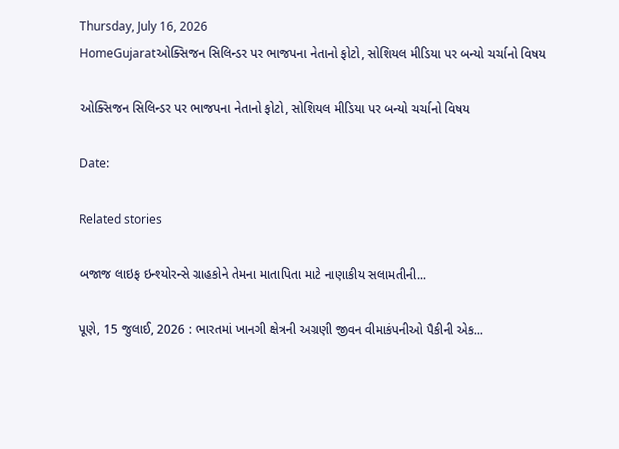Thursday, July 16, 2026
HomeGujaratઓક્સિજન સિલિન્ડર પર ભાજપના નેતાનો ફોટો, સોશિયલ મીડિયા પર બન્યો ચર્ચાનો વિષય

ઓક્સિજન સિલિન્ડર પર ભાજપના નેતાનો ફોટો, સોશિયલ મીડિયા પર બન્યો ચર્ચાનો વિષય

Date:

Related stories

બજાજ લાઇફ ઇન્શ્યોરન્સે ગ્રાહકોને તેમના માતાપિતા માટે નાણાકીય સલામતીની...

પૂણે, 15 જુલાઈ, 2026 : ભારતમાં ખાનગી ક્ષેત્રની અગ્રણી જીવન વીમાકંપનીઓ પૈકીની એક...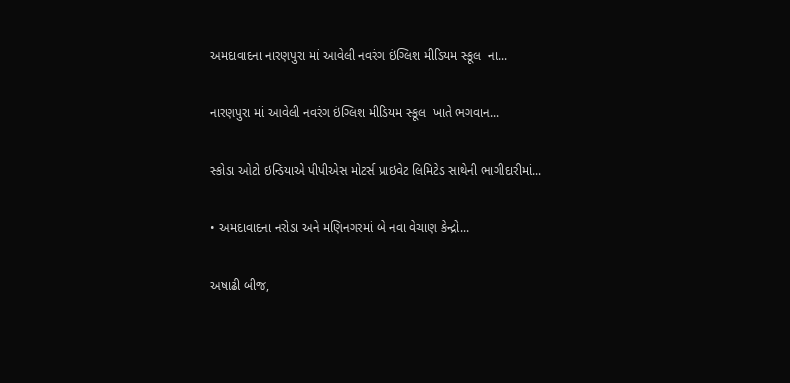અમદાવાદના નારણપુરા માં આવેલી નવરંગ ઇંગ્લિશ મીડિયમ સ્કૂલ  ના...

નારણપુરા માં આવેલી નવરંગ ઇંગ્લિશ મીડિયમ સ્કૂલ  ખાતે ભગવાન...

સ્કોડા ઓટો ઇન્ડિયાએ પીપીએસ મોટર્સ પ્રાઇવેટ લિમિટેડ સાથેની ભાગીદારીમાં...

• અમદાવાદના નરોડા અને મણિનગરમાં બે નવા વેચાણ કેન્દ્રો...

અષાઢી બીજ,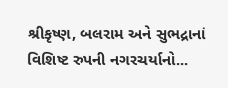શ્રીકૃષ્ણ, બલરામ અને સુભદ્રાનાં વિશિષ્ટ રુપની નગરચર્યાનો...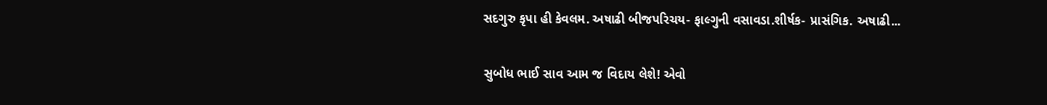સદગુરુ કૃપા હી કેવલમ. અષાઢી બીજપરિચય- ફાલ્ગુની વસાવડા.શીર્ષક- પ્રાસંગિક. અષાઢી...

સુબોધ ભાઈ સાવ આમ જ વિદાય લેશે! એવો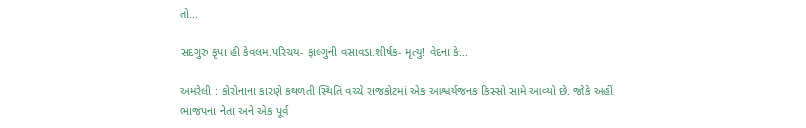તો...

સદગુરુ કૃપા હી કેવલમ.પરિચય- ફાલ્ગુની વસાવડા.શીર્ષક- મૃત્યુ! વેદના કે...

અમરેલી : કોરોનાના કારણે કથળતી સ્થિતિ વચ્ચે રાજકોટમાં એક આશ્વર્યજનક કિસ્સો સામે આવ્યો છે. જોકે અહીં ભાજપના નેતા અને એક પૂર્વ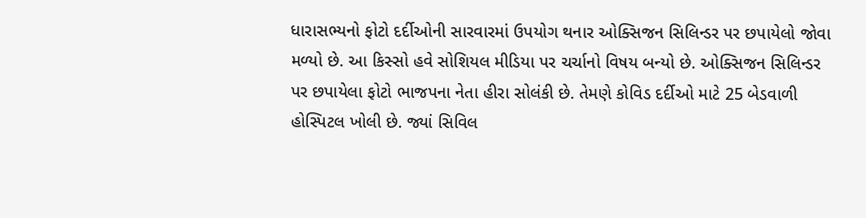ધારાસભ્યનો ફોટો દર્દીઓની સારવારમાં ઉપયોગ થનાર ઓક્સિજન સિલિન્ડર પર છપાયેલો જોવા મળ્યો છે. આ કિસ્સો હવે સોશિયલ મીડિયા પર ચર્ચાનો વિષય બન્યો છે. ઓક્સિજન સિલિન્ડર પર છપાયેલા ફોટો ભાજપના નેતા હીરા સોલંકી છે. તેમણે કોવિડ દર્દીઓ માટે 25 બેડવાળી હોસ્પિટલ ખોલી છે. જ્યાં સિવિલ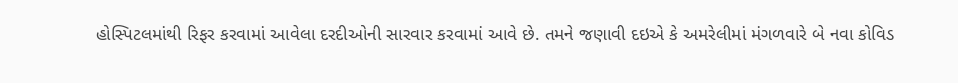હોસ્પિટલમાંથી રિફર કરવામાં આવેલા દરદીઓની સારવાર કરવામાં આવે છે. તમને જણાવી દઇએ કે અમરેલીમાં મંગળવારે બે નવા કોવિડ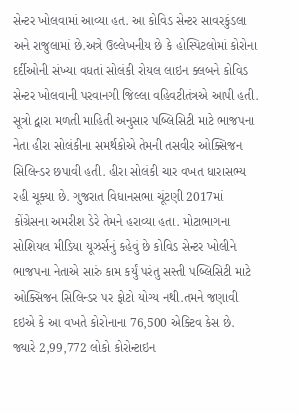સેન્ટર ખોલવામાં આવ્યા હત. આ કોવિડ સેન્ટર સાવરકુંડલા અને રાજુલામાં છે.અત્રે ઉલ્લેખનીય છે કે હોસ્પિટલોમાં કોરોના દર્દીઓની સંખ્યા વધતાં સોલંકી રોયલ લાઇન ક્લબને કોવિડ સેન્ટર ખોલવાની પરવાનગી જિલ્લા વહિવટીતંત્રએ આપી હતી. સૂત્રો દ્વારા મળતી માહિતી અનુસાર પબ્લિસિટી માટે ભાજપના નેતા હીરા સોલંકીના સમર્થકોએ તેમની તસવીર ઓક્સિજન સિલિન્ડર છપાવી હતી. હીરા સોલંકી ચાર વખત ધારાસભ્ય રહી ચૂક્યા છે. ગુજરાત વિધાનસભા ચૂંટણી 2017માં કોંગ્રેસના અમરીશ ડેરે તેમને હરાવ્યા હતા. મોટાભાગના સોશિયલ મીડિયા યૂઝર્સનું કહેવું છે કોવિડ સેન્ટર ખોલીને ભાજપના નેતાએ સારું કામ કર્યું પરંતુ સસ્તી પબ્લિસિટી માટે ઓક્સિજન સિલિન્ડર પર ફોટો યોગ્ય નથી.તમને જણાવી દઇએ કે આ વખતે કોરોનાના 76,500 એક્ટિવ કેસ છે. જ્યારે 2,99,772 લોકો કોરોન્ટાઇન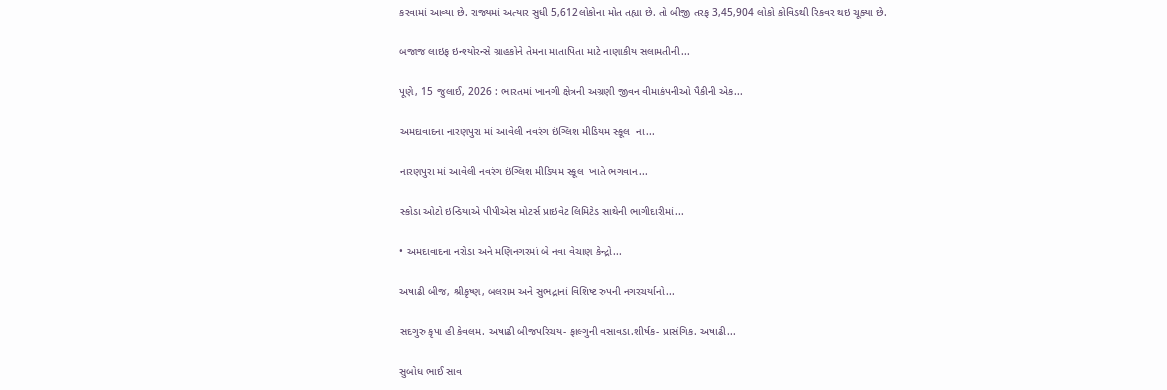કરવામાં આવ્યા છે. રાજ્યમાં અત્યાર સુધી 5,612લોકોના મોત તહ્યા છે. તો બીજી તરફ 3,45,904 લોકો કોવિડથી રિકવર થઇ ચૂક્યા છે.

બજાજ લાઇફ ઇન્શ્યોરન્સે ગ્રાહકોને તેમના માતાપિતા માટે નાણાકીય સલામતીની...

પૂણે, 15 જુલાઈ, 2026 : ભારતમાં ખાનગી ક્ષેત્રની અગ્રણી જીવન વીમાકંપનીઓ પૈકીની એક...

અમદાવાદના નારણપુરા માં આવેલી નવરંગ ઇંગ્લિશ મીડિયમ સ્કૂલ  ના...

નારણપુરા માં આવેલી નવરંગ ઇંગ્લિશ મીડિયમ સ્કૂલ  ખાતે ભગવાન...

સ્કોડા ઓટો ઇન્ડિયાએ પીપીએસ મોટર્સ પ્રાઇવેટ લિમિટેડ સાથેની ભાગીદારીમાં...

• અમદાવાદના નરોડા અને મણિનગરમાં બે નવા વેચાણ કેન્દ્રો...

અષાઢી બીજ, શ્રીકૃષ્ણ, બલરામ અને સુભદ્રાનાં વિશિષ્ટ રુપની નગરચર્યાનો...

સદગુરુ કૃપા હી કેવલમ. અષાઢી બીજપરિચય- ફાલ્ગુની વસાવડા.શીર્ષક- પ્રાસંગિક. અષાઢી...

સુબોધ ભાઈ સાવ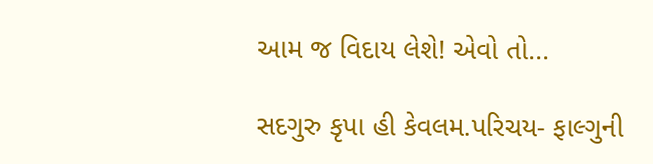આમ જ વિદાય લેશે! એવો તો...

સદગુરુ કૃપા હી કેવલમ.પરિચય- ફાલ્ગુની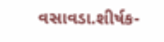વસાવડા.શીર્ષક-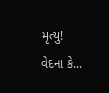મૃત્યુ! વેદના કે...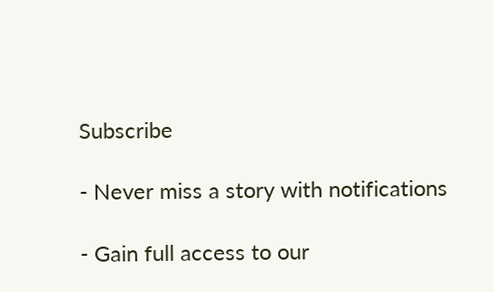Subscribe

- Never miss a story with notifications

- Gain full access to our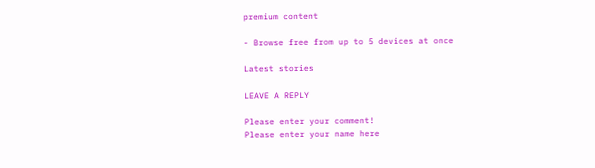premium content

- Browse free from up to 5 devices at once

Latest stories

LEAVE A REPLY

Please enter your comment!
Please enter your name here